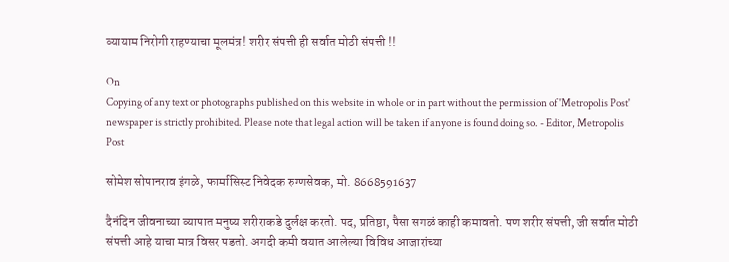व्यायाम निरोगी राहण्याचा मूलमंत्र! शरीर संपत्ती ही सर्वात मोठी संपत्ती !!

On
Copying of any text or photographs published on this website in whole or in part without the permission of 'Metropolis Post' newspaper is strictly prohibited. Please note that legal action will be taken if anyone is found doing so. - Editor, Metropolis Post

सोमेश सोपानराव इंगळे, फार्मासिस्ट निवेदक रुग्णसेवक, मो. 8668591637

दैनंदिन जीवनाच्या व्यापात मनुष्य शरीराकडे दुर्लक्ष करतो. पद, प्रतिष्ठा, पैसा सगळं काही कमावतो. पण शरीर संपत्ती, जी सर्वात मोठी संपत्ती आहे याचा मात्र विसर पडतो. अगदी कमी वयात आलेल्या विविध आजारांच्या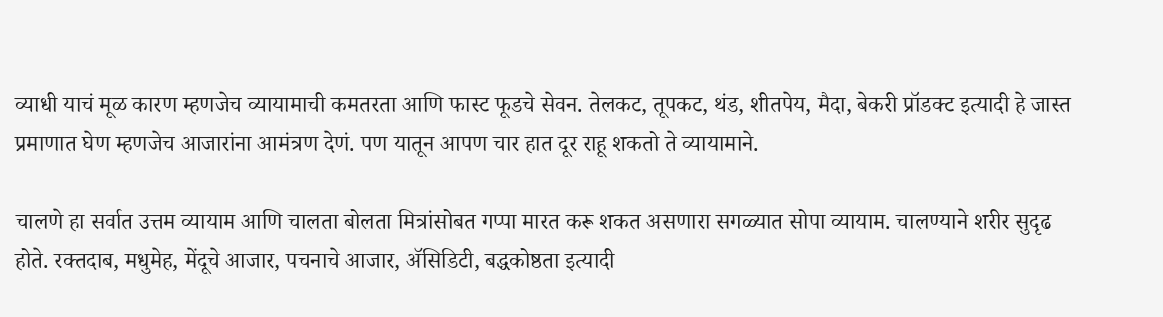व्याधी याचं मूळ कारण म्हणजेच व्यायामाची कमतरता आणि फास्ट फूडचे सेवन. तेलकट, तूपकट, थंड, शीतपेय, मैदा, बेकरी प्रॉडक्ट इत्यादी हे जास्त प्रमाणात घेण म्हणजेच आजारांना आमंत्रण देणं. पण यातून आपण चार हात दूर राहू शकतो ते व्यायामाने.

चालणे हा सर्वात उत्तम व्यायाम आणि चालता बोलता मित्रांसोबत गप्पा मारत करू शकत असणारा सगळ्यात सोपा व्यायाम. चालण्याने शरीर सुदृढ होते. रक्तदाब, मधुमेह, मेंदूचे आजार, पचनाचे आजार, ॲसिडिटी, बद्धकोष्ठता इत्यादी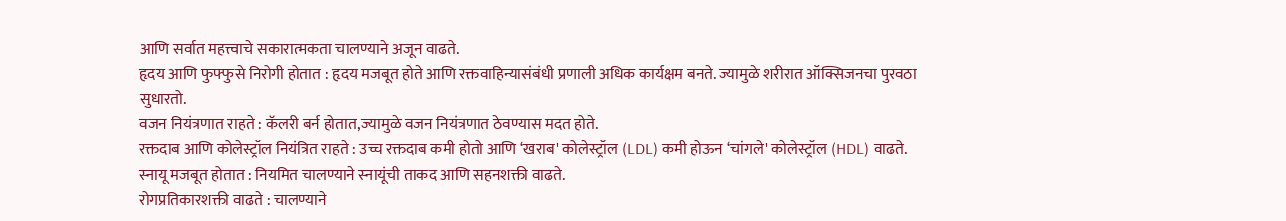आणि सर्वात महत्त्वाचे सकारात्मकता चालण्याने अजून वाढते.
हृदय आणि फुफ्फुसे निरोगी होतात : हृदय मजबूत होते आणि रक्तवाहिन्यासंबंधी प्रणाली अधिक कार्यक्षम बनते. ज्यामुळे शरीरात ऑक्सिजनचा पुरवठा सुधारतो.
वजन नियंत्रणात राहते : कॅलरी बर्न होतात,ज्यामुळे वजन नियंत्रणात ठेवण्यास मदत होते.
रक्तदाब आणि कोलेस्ट्रॉल नियंत्रित राहते : उच्च रक्तदाब कमी होतो आणि ‘खराब' कोलेस्ट्रॉल (LDL) कमी होऊन ‘चांगले' कोलेस्ट्रॉल (HDL) वाढते.
स्नायू मजबूत होतात : नियमित चालण्याने स्नायूंची ताकद आणि सहनशक्ती वाढते.
रोगप्रतिकारशक्ती वाढते : चालण्याने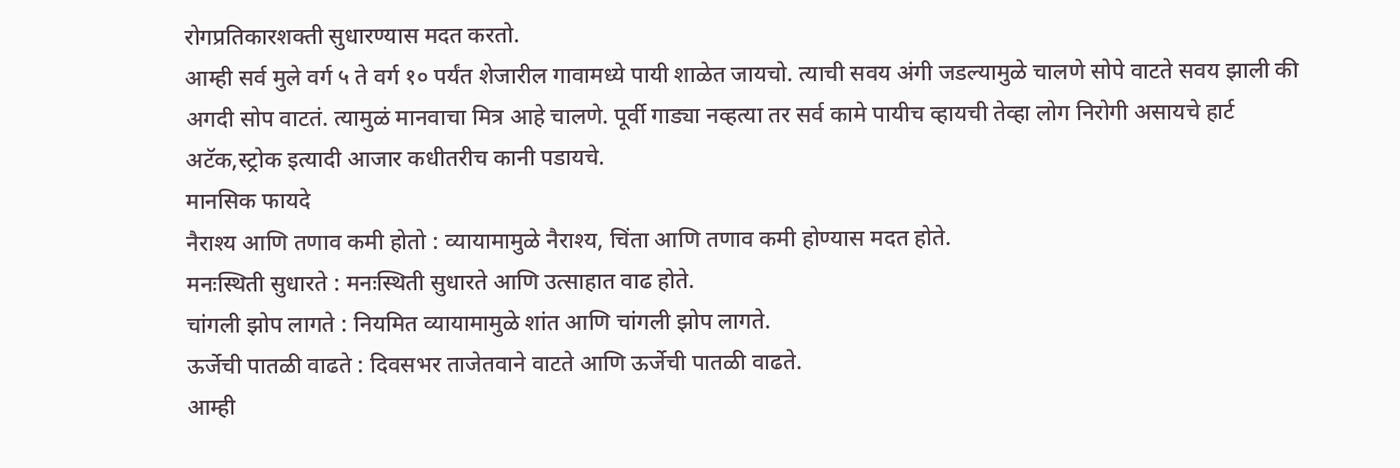रोगप्रतिकारशक्ती सुधारण्यास मदत करतो.
आम्ही सर्व मुले वर्ग ५ ते वर्ग १० पर्यंत शेजारील गावामध्ये पायी शाळेत जायचो. त्याची सवय अंगी जडल्यामुळे चालणे सोपे वाटते सवय झाली की अगदी सोप वाटतं. त्यामुळं मानवाचा मित्र आहे चालणे. पूर्वी गाड्या नव्हत्या तर सर्व कामे पायीच व्हायची तेव्हा लोग निरोगी असायचे हार्ट अटॅक,स्ट्रोक इत्यादी आजार कधीतरीच कानी पडायचे.
मानसिक फायदे
नैराश्य आणि तणाव कमी होतो : व्यायामामुळे नैराश्य, चिंता आणि तणाव कमी होण्यास मदत होते.
मनःस्थिती सुधारते : मनःस्थिती सुधारते आणि उत्साहात वाढ होते.
चांगली झोप लागते : नियमित व्यायामामुळे शांत आणि चांगली झोप लागते.
ऊर्जेची पातळी वाढते : दिवसभर ताजेतवाने वाटते आणि ऊर्जेची पातळी वाढते.
आम्ही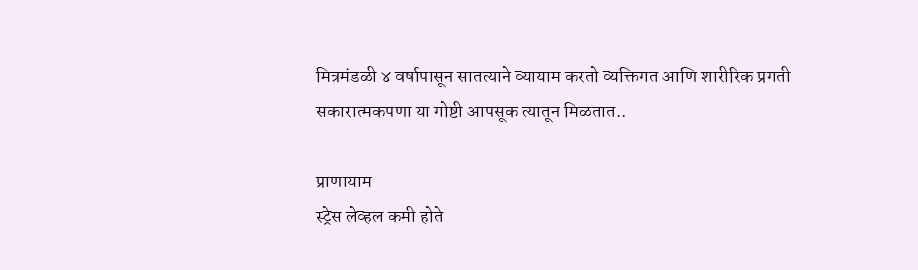मित्रमंडळी ४ वर्षापासून सातत्याने व्यायाम करतो व्यक्तिगत आणि शारीरिक प्रगती सकारात्मकपणा या गोष्टी आपसूक त्यातून मिळतात..

प्राणायाम
स्ट्रेस लेव्हल कमी होते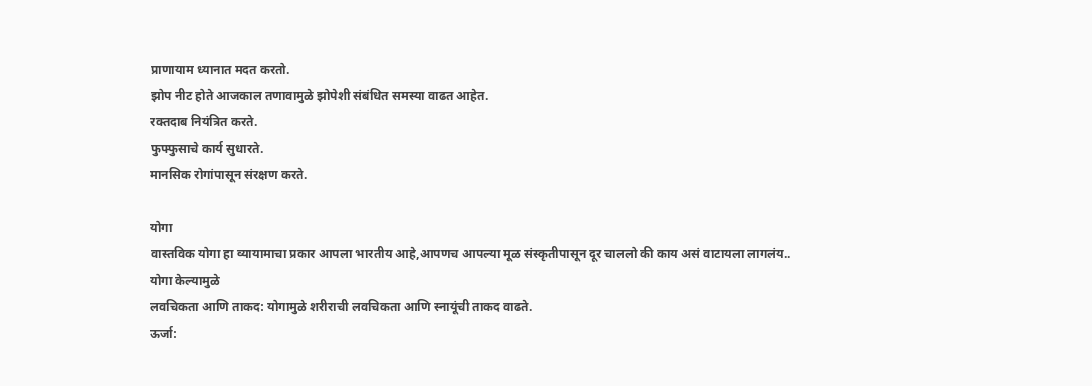प्राणायाम ध्यानात मदत करतो.
झोप नीट होते आजकाल तणावामुळे झोपेशी संबंधित समस्या वाढत आहेत.
रक्तदाब नियंत्रित करते.
फुफ्फुसाचे कार्य सुधारते.
मानसिक रोगांपासून संरक्षण करते.

योगा
वास्तविक योगा हा व्यायामाचा प्रकार आपला भारतीय आहे,आपणच आपल्या मूळ संस्कृतीपासून दूर चाललो की काय असं वाटायला लागलंय..
योगा केल्यामुळे
लवचिकता आणि ताकद: योगामुळे शरीराची लवचिकता आणि स्नायूंची ताकद वाढते.
ऊर्जा: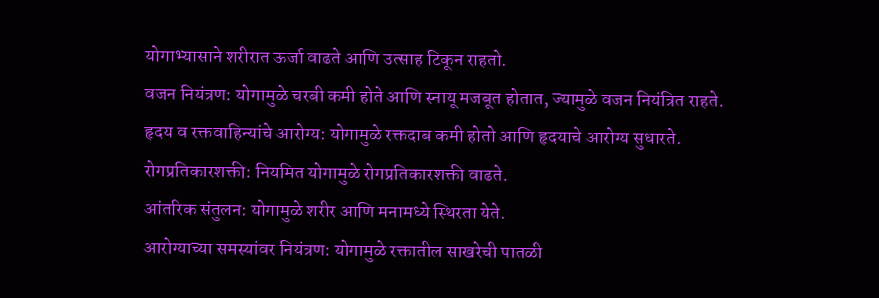योगाभ्यासाने शरीरात ऊर्जा वाढते आणि उत्साह टिकून राहतो.
वजन नियंत्रण: योगामुळे चरबी कमी होते आणि स्नायू मजबूत होतात, ज्यामुळे वजन नियंत्रित राहते.
हृदय व रक्तवाहिन्यांचे आरोग्य: योगामुळे रक्तदाब कमी होतो आणि हृदयाचे आरोग्य सुधारते.
रोगप्रतिकारशक्ती: नियमित योगामुळे रोगप्रतिकारशक्ती वाढते.
आंतरिक संतुलन: योगामुळे शरीर आणि मनामध्ये स्थिरता येते.
आरोग्याच्या समस्यांवर नियंत्रण: योगामुळे रक्तातील साखरेची पातळी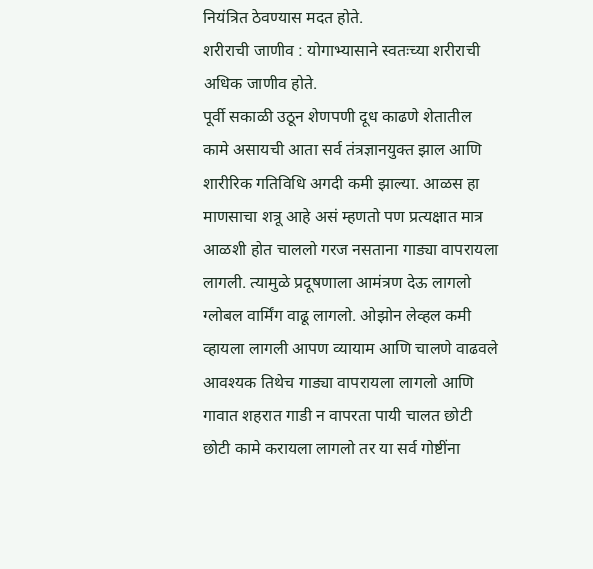नियंत्रित ठेवण्यास मदत होते.
शरीराची जाणीव : योगाभ्यासाने स्वतःच्या शरीराची अधिक जाणीव होते.
पूर्वी सकाळी उठून शेणपणी दूध काढणे शेतातील कामे असायची आता सर्व तंत्रज्ञानयुक्त झाल आणि शारीरिक गतिविधि अगदी कमी झाल्या. आळस हा माणसाचा शत्रू आहे असं म्हणतो पण प्रत्यक्षात मात्र आळशी होत चाललो गरज नसताना गाड्या वापरायला लागली. त्यामुळे प्रदूषणाला आमंत्रण देऊ लागलो ग्लोबल वार्मिंग वाढू लागलो. ओझोन लेव्हल कमी व्हायला लागली आपण व्यायाम आणि चालणे वाढवले आवश्यक तिथेच गाड्या वापरायला लागलो आणि गावात शहरात गाडी न वापरता पायी चालत छोटी छोटी कामे करायला लागलो तर या सर्व गोष्टींना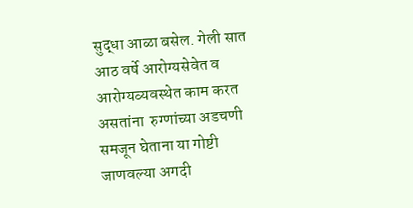सुद्धा आळा बसेल. गेली सात आठ वर्षे आरोग्यसेवेत व आरोग्यव्यवस्थेत काम करत असतांना  रुग्णांच्या अडचणी समजून घेताना या गोष्टी जाणवल्या अगदी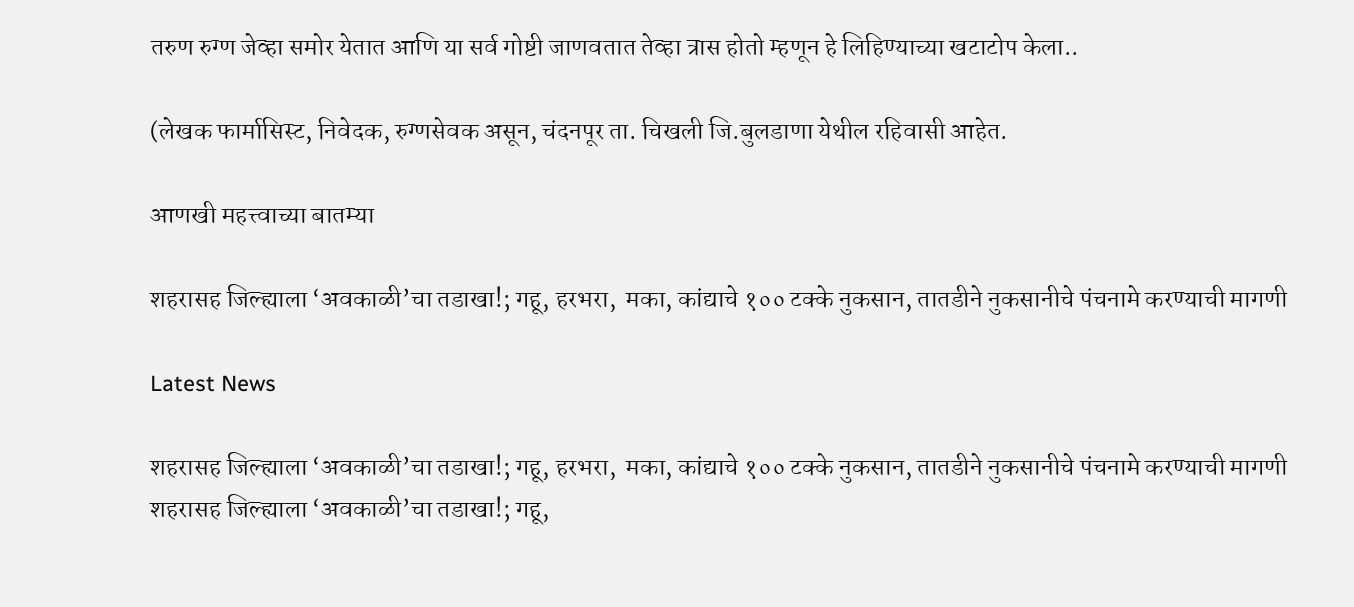तरुण रुग्ण जेव्हा समोर येतात आणि या सर्व गोष्टी जाणवतात तेव्हा त्रास होतो म्हणून हे लिहिण्याच्या खटाटोप केला..

(लेखक फार्मासिस्ट, निवेदक, रुग्णसेवक असून, चंदनपूर ता. चिखली जि.बुलडाणा येथील रहिवासी आहेत.

आणखी महत्त्वाच्या बातम्या

शहरासह जिल्ह्याला ‘अवकाळी’चा तडाखा!; गहू, हरभरा,  मका, कांद्याचे १०० टक्के नुकसान, तातडीने नुकसानीचे पंचनामे करण्याची मागणी

Latest News

शहरासह जिल्ह्याला ‘अवकाळी’चा तडाखा!; गहू, हरभरा,  मका, कांद्याचे १०० टक्के नुकसान, तातडीने नुकसानीचे पंचनामे करण्याची मागणी शहरासह जिल्ह्याला ‘अवकाळी’चा तडाखा!; गहू,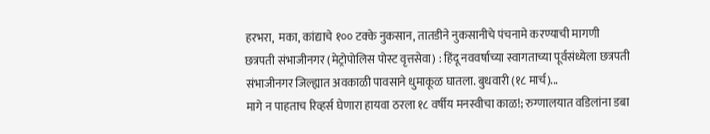हरभरा,  मका, कांद्याचे १०० टक्के नुकसान, तातडीने नुकसानीचे पंचनामे करण्याची मागणी
छत्रपती संभाजीनगर (मेट्रोपोलिस पोस्ट वृत्तसेवा) : हिंदू नववर्षाच्या स्वागताच्या पूर्वसंध्येला छत्रपती संभाजीनगर जिल्ह्यात अवकाळी पावसाने धुमाकूळ घातला. बुधवारी (१८ मार्च)...
मागे न पाहताच रिव्हर्स घेणारा हायवा ठरला १८ वर्षीय मनस्वीचा काळ!; रुग्णालयात वडिलांना डबा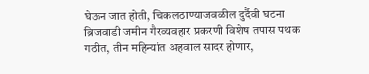घेऊन जात होती, चिकलठाण्याजवळील दुर्दैवी घटना
ब्रिजवाडी जमीन गैरव्यवहार प्रकरणी विशेष तपास पथक गठीत, तीन महिन्यांत अहवाल सादर होणार,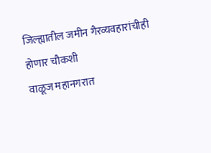जिल्ह्यातील जमीन गैरव्यवहारांचीही होणार चौकशी
वाळूज महानगरात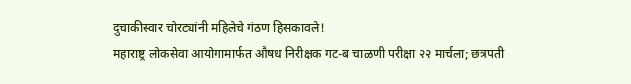दुचाकीस्वार चोरट्यांनी महिलेचे गंठण हिसकावले!
महाराष्ट्र लोकसेवा आयोगामार्फत औषध निरीक्षक गट-ब चाळणी परीक्षा २२ मार्चला; छत्रपती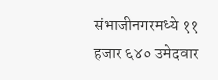संभाजीनगरमध्ये ११ हजार ६४० उमेदवार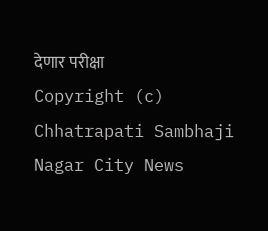देणार परीक्षा
Copyright (c) Chhatrapati Sambhaji Nagar City News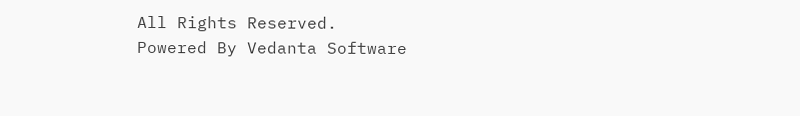All Rights Reserved.
Powered By Vedanta Software